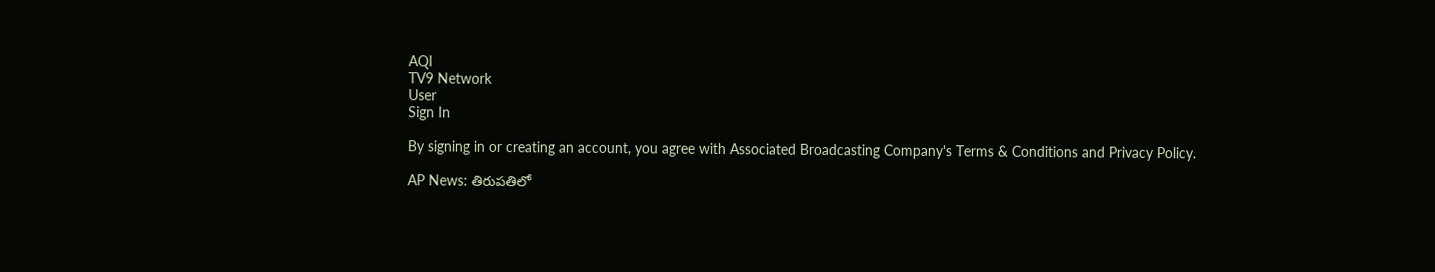AQI
TV9 Network
User
Sign In

By signing in or creating an account, you agree with Associated Broadcasting Company's Terms & Conditions and Privacy Policy.

AP News: తిరుపతిలో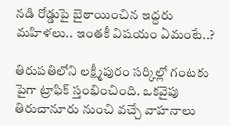నడి రోడ్డుపై బైఠాయించిన ఇద్దరు మహిళలు.. ఇంతకీ విషయం ఏమంటే..?

తిరుపతిలోని లక్ష్మీపురం సర్కిల్లో గంటకు పైగా ట్రాఫిక్ స్తంభించింది. ఒకవైపు తిరుచానూరు నుంచి వచ్చే వాహనాలు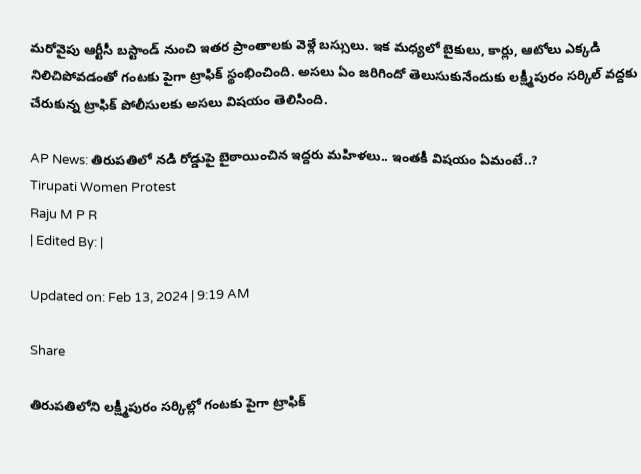మరోవైపు ఆర్టీసీ బస్టాండ్ నుంచి ఇతర ప్రాంతాలకు వెళ్లే బస్సులు. ఇక మధ్యలో బైకులు, కార్లు, ఆటోలు ఎక్కడి నిలిచిపోవడంతో గంటకు పైగా ట్రాఫిక్ స్థంభించింది. అసలు ఏం జరిగిందో తెలుసుకునేందుకు లక్ష్మీపురం సర్కిల్ వద్దకు చేరుకున్న ట్రాఫిక్ పోలీసులకు అసలు విషయం తెలిసింది.

AP News: తిరుపతిలో నడి రోడ్డుపై బైఠాయించిన ఇద్దరు మహిళలు.. ఇంతకీ విషయం ఏమంటే..?
Tirupati Women Protest
Raju M P R
| Edited By: |

Updated on: Feb 13, 2024 | 9:19 AM

Share

తిరుపతిలోని లక్ష్మీపురం సర్కిల్లో గంటకు పైగా ట్రాఫిక్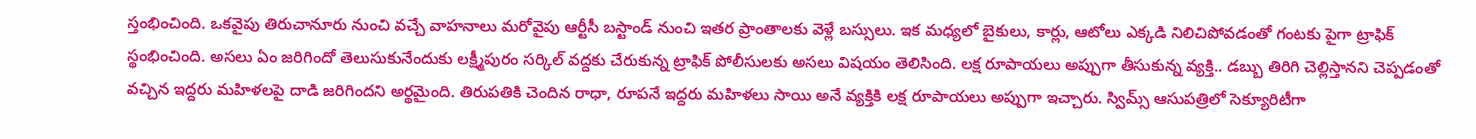స్తంభించింది. ఒకవైపు తిరుచానూరు నుంచి వచ్చే వాహనాలు మరోవైపు ఆర్టీసీ బస్టాండ్ నుంచి ఇతర ప్రాంతాలకు వెళ్లే బస్సులు. ఇక మధ్యలో బైకులు, కార్లు, ఆటోలు ఎక్కడి నిలిచిపోవడంతో గంటకు పైగా ట్రాఫిక్ స్థంభించింది. అసలు ఏం జరిగిందో తెలుసుకునేందుకు లక్ష్మీపురం సర్కిల్ వద్దకు చేరుకున్న ట్రాఫిక్ పోలీసులకు అసలు విషయం తెలిసింది. లక్ష రూపాయలు అప్పుగా తీసుకున్న వ్యక్తి.. డబ్బు తిరిగి చెల్లిస్తానని చెప్పడంతో వచ్చిన ఇద్దరు మహిళలపై దాడి జరిగిందని అర్థమైంది. తిరుపతికి చెందిన రాధా, రూపనే ఇద్దరు మహిళలు సాయి అనే వ్యక్తికి లక్ష రూపాయలు అప్పుగా ఇచ్చారు. స్విమ్స్ ఆసుపత్రిలో సెక్యూరిటీగా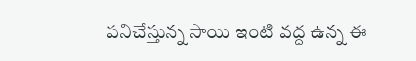పనిచేస్తున్న సాయి ఇంటి వద్ద ఉన్న ఈ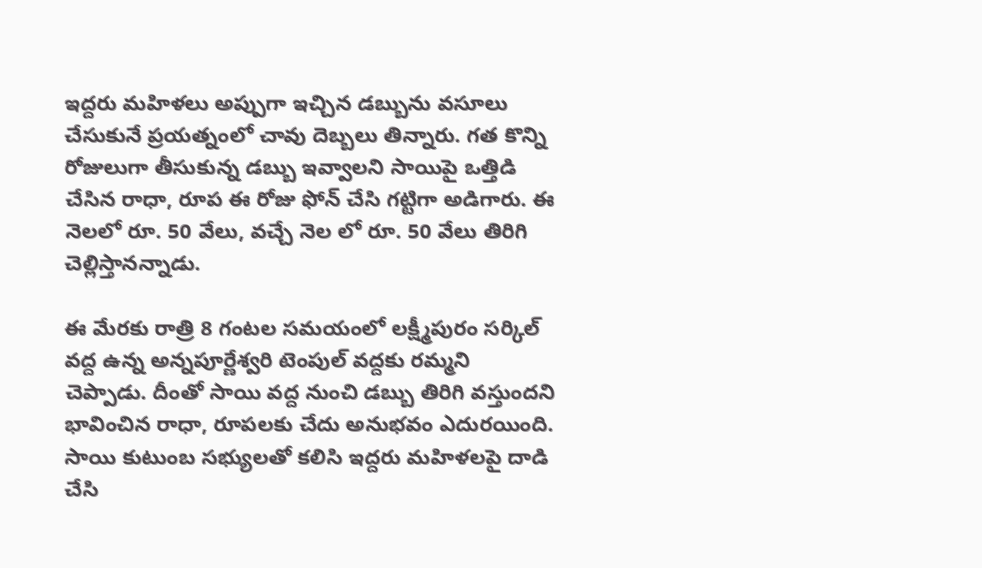ఇద్దరు మహిళలు అప్పుగా ఇచ్చిన డబ్బును వసూలు చేసుకునే ప్రయత్నంలో చావు దెబ్బలు తిన్నారు. గత కొన్ని రోజులుగా తీసుకున్న డబ్బు ఇవ్వాలని సాయిపై ఒత్తిడి చేసిన రాధా, రూప ఈ రోజు ఫోన్ చేసి గట్టిగా అడిగారు. ఈ నెలలో రూ. 50 వేలు, వచ్చే నెల లో రూ. 50 వేలు తిరిగి చెల్లిస్తానన్నాడు.

ఈ మేరకు రాత్రి 8 గంటల సమయంలో లక్ష్మీపురం సర్కిల్ వద్ద ఉన్న అన్నపూర్ణేశ్వరి టెంపుల్ వద్దకు రమ్మని చెప్పాడు. దీంతో సాయి వద్ద నుంచి డబ్బు తిరిగి వస్తుందని భావించిన రాధా, రూపలకు చేదు అనుభవం ఎదురయింది. సాయి కుటుంబ సభ్యులతో కలిసి ఇద్దరు మహిళలపై దాడి చేసి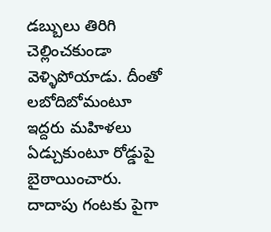డబ్బులు తిరిగి చెల్లించకుండా వెళ్ళిపోయాడు. దీంతో లబోదిబోమంటూ ఇద్దరు మహిళలు ఏడ్చుకుంటూ రోడ్డుపై బైఠాయించారు. దాదాపు గంటకు పైగా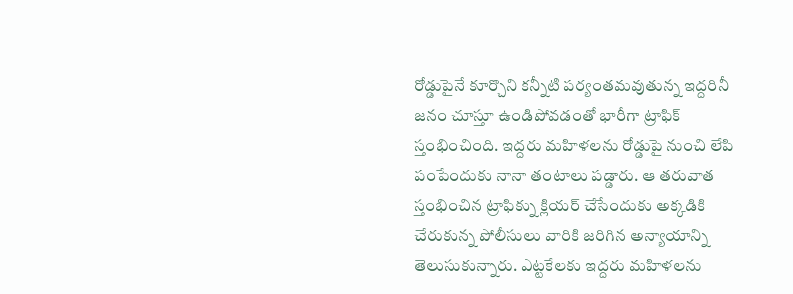రోడ్డుపైనే కూర్చొని కన్నీటి పర్యంతమవుతున్న ఇద్దరినీ జనం చూస్తూ ఉండిపోవడంతో భారీగా ట్రాఫిక్ స్తంభించింది. ఇద్దరు మహిళలను రోడ్డుపై నుంచి లేపి పంపేందుకు నానా తంటాలు పడ్డారు. ఆ తరువాత స్తంభించిన ట్రాఫిక్ను క్లియర్ చేసేందుకు అక్కడికి చేరుకున్న పోలీసులు వారికి జరిగిన అన్యాయాన్ని తెలుసుకున్నారు. ఎట్టకేలకు ఇద్దరు మహిళలను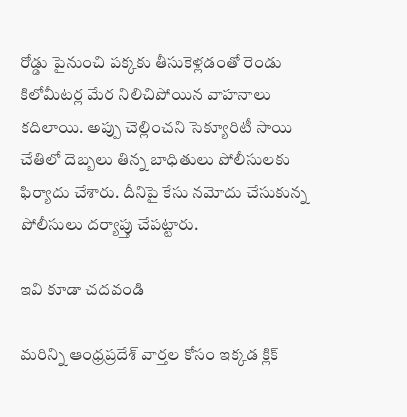రోడ్డు పైనుంచి పక్కకు తీసుకెళ్లడంతో రెండు కిలోమీటర్ల మేర నిలిచిపోయిన వాహనాలు కదిలాయి. అప్పు చెల్లించని సెక్యూరిటీ సాయి చేతిలో దెబ్బలు తిన్న బాధితులు పోలీసులకు ఫిర్యాదు చేశారు. దీనిపై కేసు నమోదు చేసుకున్న పోలీసులు దర్యాప్తు చేపట్టారు.

ఇవి కూడా చదవండి

మరిన్ని ఆంధ్రప్రదేశ్ వార్తల కోసం ఇక్కడ క్లిక్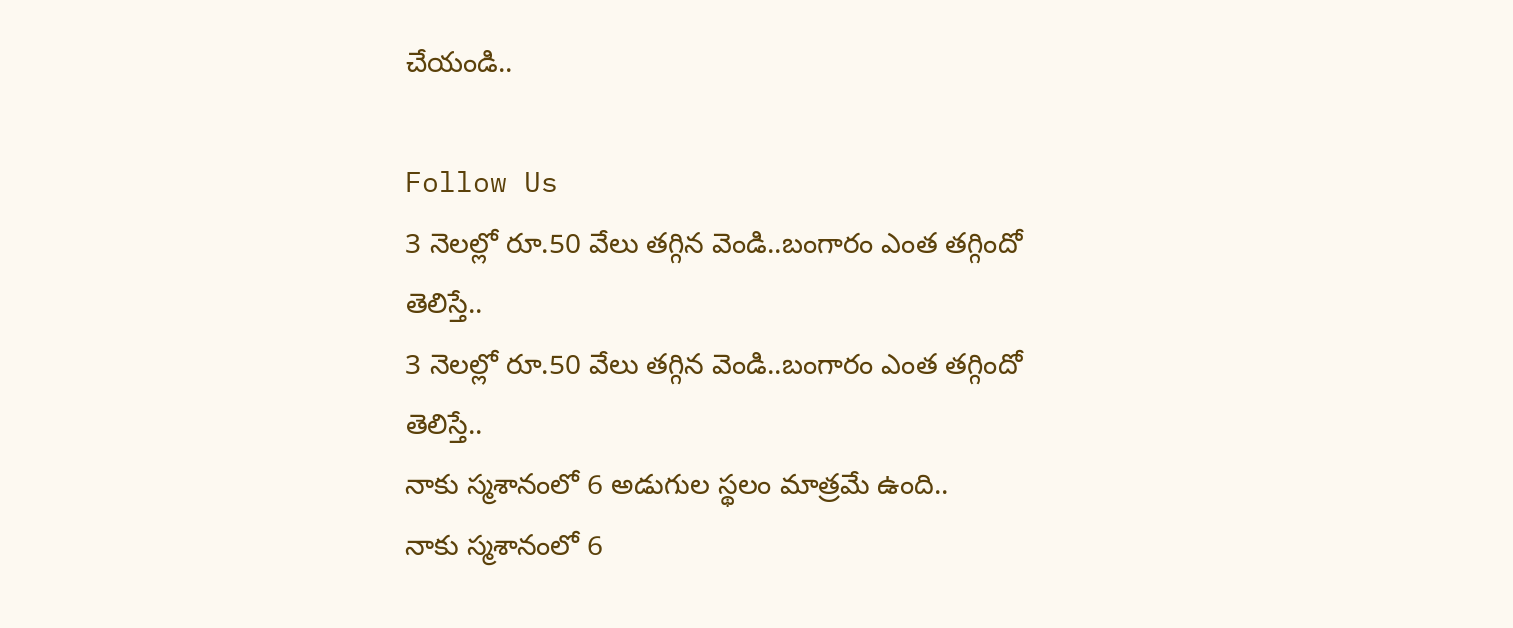చేయండి..

Follow Us
3 నెలల్లో రూ.50 వేలు తగ్గిన వెండి..బంగారం ఎంత తగ్గిందో తెలిస్తే..
3 నెలల్లో రూ.50 వేలు తగ్గిన వెండి..బంగారం ఎంత తగ్గిందో తెలిస్తే..
నాకు స్మశానంలో 6 అడుగుల స్థలం మాత్రమే ఉంది..
నాకు స్మశానంలో 6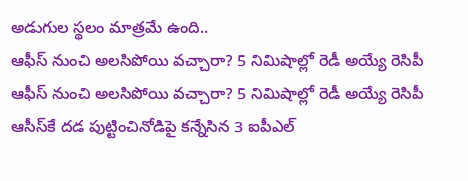అడుగుల స్థలం మాత్రమే ఉంది..
ఆఫీస్ నుంచి అలసిపోయి వచ్చారా? 5 నిమిషాల్లో రెడీ అయ్యే రెసిపీ
ఆఫీస్ నుంచి అలసిపోయి వచ్చారా? 5 నిమిషాల్లో రెడీ అయ్యే రెసిపీ
ఆసీస్‌కే దడ పుట్టించినోడిపై కన్నేసిన 3 ఐపీఎల్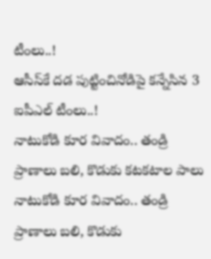టీంలు..!
ఆసీస్‌కే దడ పుట్టించినోడిపై కన్నేసిన 3 ఐపీఎల్ టీంలు..!
నాటుకోడి కూర వివాదం.. తండ్రి ప్రాణాలు బలి, కొడుకు కటకటాల పాలు
నాటుకోడి కూర వివాదం.. తండ్రి ప్రాణాలు బలి, కొడుకు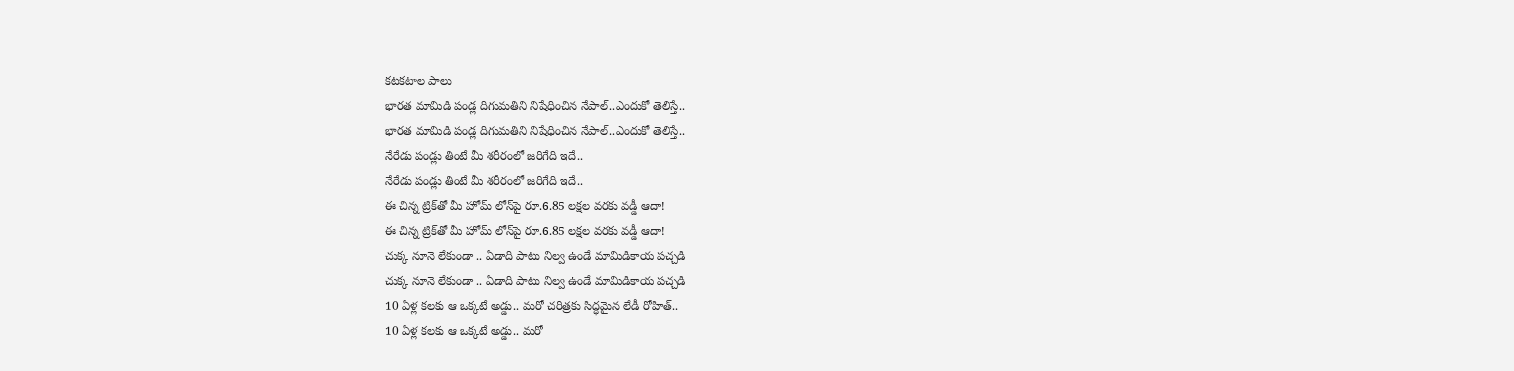కటకటాల పాలు
భారత మామిడి పండ్ల దిగుమతిని నిషేధించిన నేపాల్‌..ఎందుకో తెలిస్తే..
భారత మామిడి పండ్ల దిగుమతిని నిషేధించిన నేపాల్‌..ఎందుకో తెలిస్తే..
నేరేడు పండ్లు తింటే మీ శరీరంలో జరిగేది ఇదే..
నేరేడు పండ్లు తింటే మీ శరీరంలో జరిగేది ఇదే..
ఈ చిన్న ట్రిక్‌తో మీ హోమ్‌ లోన్‌పై రూ.6.85 లక్షల వరకు వడ్డీ ఆదా!
ఈ చిన్న ట్రిక్‌తో మీ హోమ్‌ లోన్‌పై రూ.6.85 లక్షల వరకు వడ్డీ ఆదా!
చుక్క నూనె లేకుండా .. ఏడాది పాటు నిల్వ ఉండే మామిడికాయ పచ్చడి
చుక్క నూనె లేకుండా .. ఏడాది పాటు నిల్వ ఉండే మామిడికాయ పచ్చడి
10 ఏళ్ల కలకు ఆ ఒక్కటే అడ్డు.. మరో చరిత్రకు సిద్ధమైన లేడీ రోహిత్..
10 ఏళ్ల కలకు ఆ ఒక్కటే అడ్డు.. మరో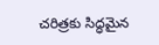చరిత్రకు సిద్ధమైన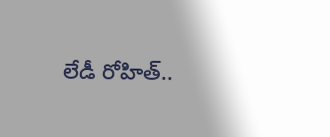లేడీ రోహిత్..